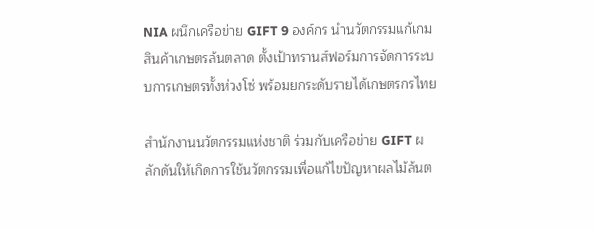NIA ผนึกเครือข่าย GIFT 9 องค์กร นำนวัตกรรมแก้เกมสินค้าเกษตรล้นตลาด ตั้งเป้าทรานส์ฟอร์มการจัดการระบบการเกษตรทั้งห่วงโซ่ พร้อมยกระดับรายได้เกษตรกรไทย

สำนักงานนวัตกรรมแห่งชาติ ร่วมกับเครือข่าย GIFT ผลักดันให้เกิดการใช้นวัตกรรมเพื่อแก้ไขปัญหาผลไม้ล้นต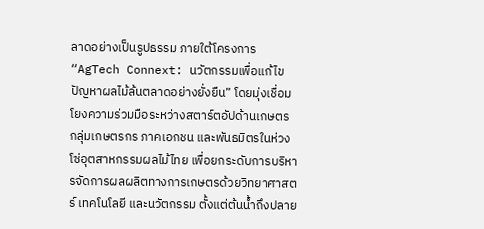ลาดอย่างเป็นรูปธรรม ภายใต้โครงการ “AgTech Connext: นวัตกรรมเพื่อแก้ไขปัญหาผลไม้ล้นตลาดอย่างยั่งยืน” โดยมุ่งเชื่อมโยงความร่วมมือระหว่างสตาร์ตอัปด้านเกษตร กลุ่มเกษตรกร ภาคเอกชน และพันธมิตรในห่วงโซ่อุตสาหกรรมผลไม้ไทย เพื่อยกระดับการบริหารจัดการผลผลิตทางการเกษตรด้วยวิทยาศาสตร์ เทคโนโลยี และนวัตกรรม ตั้งแต่ต้นน้ำถึงปลาย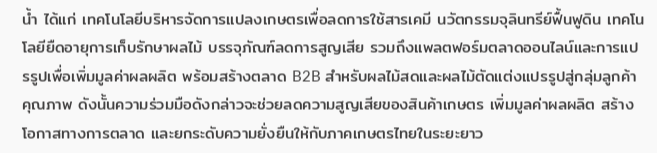น้ำ ได้แก่ เทคโนโลยีบริหารจัดการแปลงเกษตรเพื่อลดการใช้สารเคมี นวัตกรรมจุลินทรีย์ฟื้นฟูดิน เทคโนโลยียืดอายุการเก็บรักษาผลไม้ บรรจุภัณฑ์ลดการสูญเสีย รวมถึงแพลตฟอร์มตลาดออนไลน์และการแปรรูปเพื่อเพิ่มมูลค่าผลผลิต พร้อมสร้างตลาด B2B สำหรับผลไม้สดและผลไม้ตัดแต่งแปรรูปสู่กลุ่มลูกค้าคุณภาพ ดังนั้นความร่วมมือดังกล่าวจะช่วยลดความสูญเสียของสินค้าเกษตร เพิ่มมูลค่าผลผลิต สร้างโอกาสทางการตลาด และยกระดับความยั่งยืนให้กับภาคเกษตรไทยในระยะยาว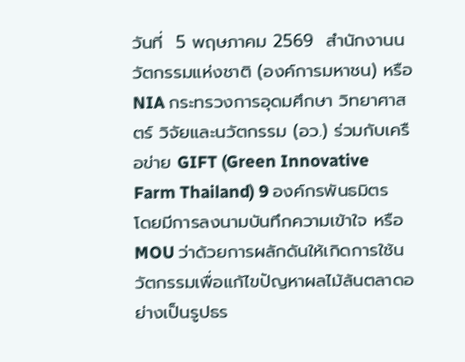วันที่  5 พฤษภาคม 2569  สำนักงานนวัตกรรมแห่งชาติ (องค์การมหาชน) หรือ NIA กระทรวงการอุดมศึกษา วิทยาศาสตร์ วิจัยและนวัตกรรม (อว.) ร่วมกับเครือข่าย GIFT (Green Innovative Farm Thailand) 9 องค์กรพันธมิตร โดยมีการลงนามบันทึกความเข้าใจ หรือ MOU ว่าด้วยการผลักดันให้เกิดการใช้นวัตกรรมเพื่อแก้ไขปัญหาผลไม้ล้นตลาดอย่างเป็นรูปธร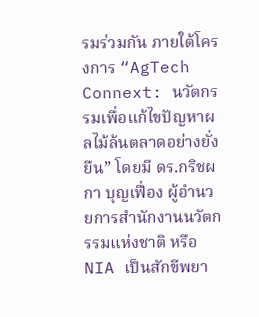รมร่วมกัน ภายใต้โครงการ “AgTech Connext: นวัตกรรมเพื่อแก้ไขปัญหาผลไม้ล้นตลาดอย่างยั่งยืน” โดยมี ดร.กริชผกา บุญเฟื่อง ผู้อำนวยการสำนักงานนวัตกรรมแห่งชาติ หรือ NIA เป็นสักขีพยา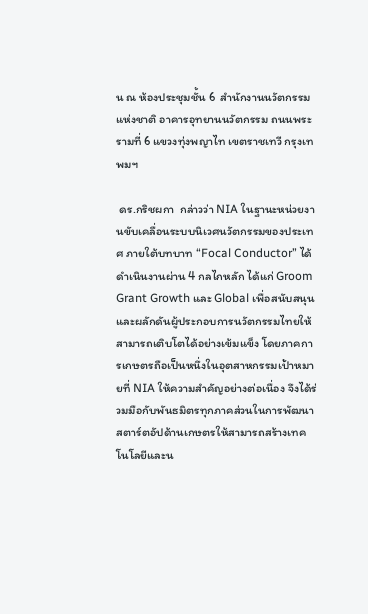น ณ ห้องประชุมชั้น 6  สำนักงานนวัตกรรมแห่งชาติ อาคารอุทยานนวัตกรรม ถนนพระรามที่ 6 แขวงทุ่งพญาไท เขตราชเทวี กรุงเทพมฯ

 ดร.กริชผกา  กล่าวว่า NIA ในฐานะหน่วยงานขับเคลื่อนระบบนิเวศนวัตกรรมของประเทศ ภายใต้บทบาท “Focal Conductor” ได้ดำเนินงานผ่าน 4 กลไกหลัก ได้แก่ Groom Grant Growth และ Global เพื่อสนับสนุนและผลักดันผู้ประกอบการนวัตกรรมไทยให้สามารถเติบโตได้อย่างเข้มแข็ง โดยภาคการเกษตรถือเป็นหนึ่งในอุตสาหกรรมเป้าหมายที่ NIA ให้ความสำคัญอย่างต่อเนื่อง จึงได้ร่วมมือกับพันธมิตรทุกภาคส่วนในการพัฒนาสตาร์ตอัปด้านเกษตรให้สามารถสร้างเทคโนโลยีและน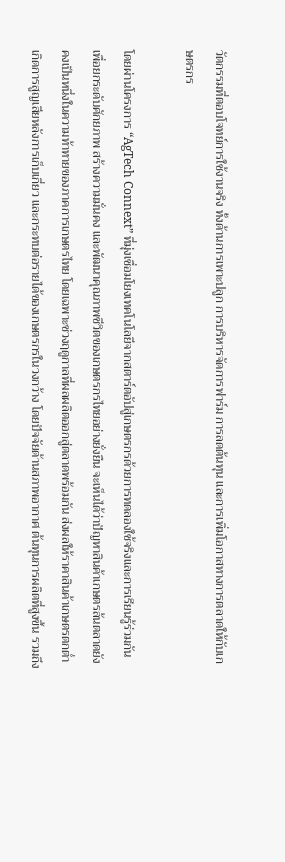วัตกรรมที่ตอบโจทย์การใช้งานจริง ทั้งด้านการเพาะปลูก การบริหารจัดการฟาร์ม การลดต้นทุน และการเพิ่มโอกาสทางการตลาดให้กับเกษตรกร

โดยผ่านโครงการ “AgTech Connext” ที่มุ่งเชื่อมโยงเทคโนโลยีจากสตาร์ตอัปสู่เกษตรกรด้วยการทดลองใช้จริงและการเรียนรู้ร่วมกัน เพื่อยกระดับศักยภาพ สร้างความมั่นคง และพัฒนาคุณภาพชีวิตของเกษตรกรไทยอย่างยั่งยืน จะเห็นได้ว่าปัญหาสินค้าเกษตรล้นตลาดยังคงเป็นหนึ่งในความท้าทายของภาคการเกษตรไทย โดยเฉพาะช่วงฤดูกาลที่ผลผลิตออกสู่ตลาดพร้อมกัน ส่งผลให้ราคาสินค้าเกษตรตกต่ำ เกิดการสูญเสียหลังการเก็บเกี่ยว และกระทบต่อรายได้ของเกษตรกรในวงกว้าง โดยปัจจัยด้านสภาพอากาศ ต้นทุนการผลิตที่สูงขึ้น รวมถึง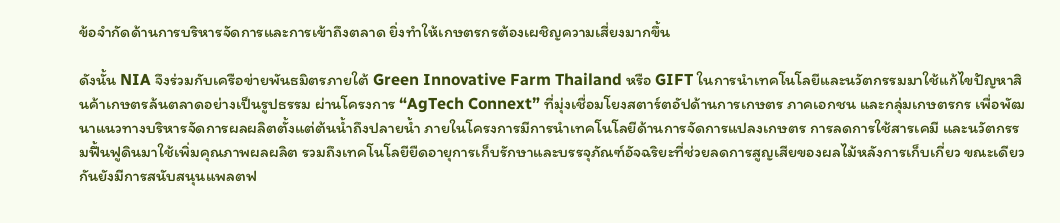ข้อจำกัดด้านการบริหารจัดการและการเข้าถึงตลาด ยิ่งทำให้เกษตรกรต้องเผชิญความเสี่ยงมากขึ้น

ดังนั้น NIA จึงร่วมกับเครือข่ายพันธมิตรภายใต้ Green Innovative Farm Thailand หรือ GIFT ในการนำเทคโนโลยีและนวัตกรรมมาใช้แก้ไขปัญหาสินค้าเกษตรล้นตลาดอย่างเป็นรูปธรรม ผ่านโครงการ “AgTech Connext” ที่มุ่งเชื่อมโยงสตาร์ตอัปด้านการเกษตร ภาคเอกชน และกลุ่มเกษตรกร เพื่อพัฒนาแนวทางบริหารจัดการผลผลิตตั้งแต่ต้นน้ำถึงปลายน้ำ ภายในโครงการมีการนำเทคโนโลยีด้านการจัดการแปลงเกษตร การลดการใช้สารเคมี และนวัตกรรมฟื้นฟูดินมาใช้เพิ่มคุณภาพผลผลิต รวมถึงเทคโนโลยียืดอายุการเก็บรักษาและบรรจุภัณฑ์อัจฉริยะที่ช่วยลดการสูญเสียของผลไม้หลังการเก็บเกี่ยว ขณะเดียวกันยังมีการสนับสนุนแพลตฟ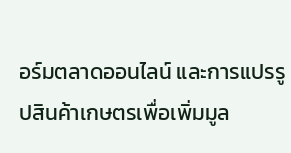อร์มตลาดออนไลน์ และการแปรรูปสินค้าเกษตรเพื่อเพิ่มมูล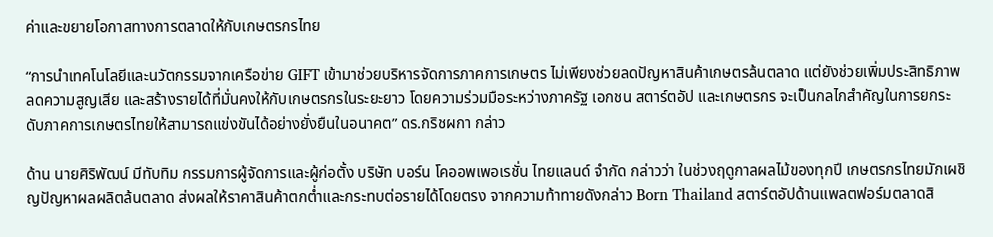ค่าและขยายโอกาสทางการตลาดให้กับเกษตรกรไทย

“การนำเทคโนโลยีและนวัตกรรมจากเครือข่าย GIFT เข้ามาช่วยบริหารจัดการภาคการเกษตร ไม่เพียงช่วยลดปัญหาสินค้าเกษตรล้นตลาด แต่ยังช่วยเพิ่มประสิทธิภาพ ลดความสูญเสีย และสร้างรายได้ที่มั่นคงให้กับเกษตรกรในระยะยาว โดยความร่วมมือระหว่างภาครัฐ เอกชน สตาร์ตอัป และเกษตรกร จะเป็นกลไกสำคัญในการยกระดับภาคการเกษตรไทยให้สามารถแข่งขันได้อย่างยั่งยืนในอนาคต” ดร.กริชผกา กล่าว

ด้าน นายศิริพัฒน์ มีทับทิม กรรมการผู้จัดการและผู้ก่อตั้ง บริษัท บอร์น โคออพเพอเรชั่น ไทยแลนด์ จำกัด กล่าวว่า ในช่วงฤดูกาลผลไม้ของทุกปี เกษตรกรไทยมักเผชิญปัญหาผลผลิตล้นตลาด ส่งผลให้ราคาสินค้าตกต่ำและกระทบต่อรายได้โดยตรง จากความท้าทายดังกล่าว Born Thailand สตาร์ตอัปด้านแพลตฟอร์มตลาดสิ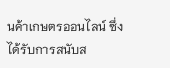นค้าเกษตรออนไลน์ ซึ่งได้รับการสนับส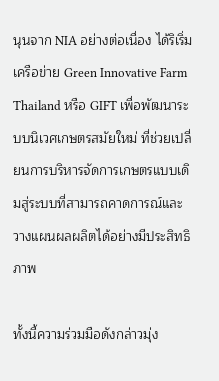นุนจาก NIA อย่างต่อเนื่อง ได้ริเริ่มเครือข่าย Green Innovative Farm Thailand หรือ GIFT เพื่อพัฒนาระบบนิเวศเกษตรสมัยใหม่ ที่ช่วยเปลี่ยนการบริหารจัดการเกษตรแบบเดิมสู่ระบบที่สามารถคาดการณ์และวางแผนผลผลิตได้อย่างมีประสิทธิภาพ

ทั้งนี้ความร่วมมือดังกล่าวมุ่ง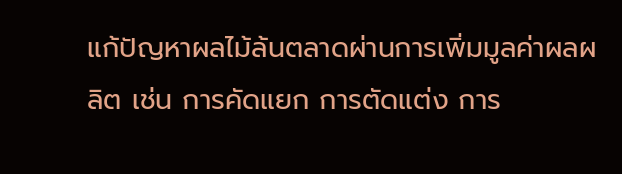แก้ปัญหาผลไม้ล้นตลาดผ่านการเพิ่มมูลค่าผลผลิต เช่น การคัดแยก การตัดแต่ง การ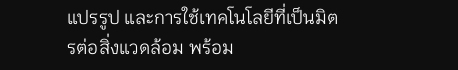แปรรูป และการใช้เทคโนโลยีที่เป็นมิตรต่อสิ่งแวดล้อม พร้อม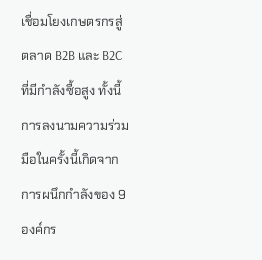เชื่อมโยงเกษตรกรสู่ตลาด B2B และ B2C ที่มีกำลังซื้อสูง ทั้งนี้ การลงนามความร่วมมือในครั้งนี้เกิดจากการผนึกกำลังของ 9 องค์กร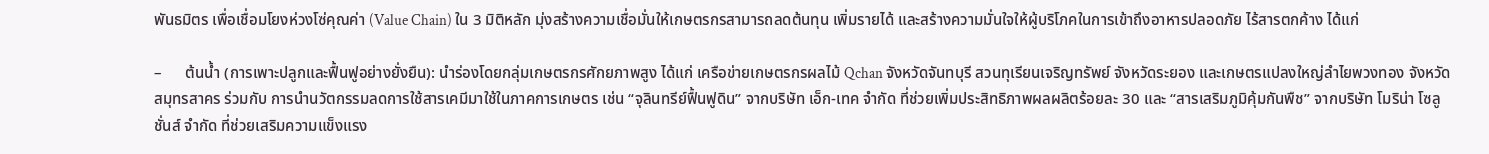พันธมิตร เพื่อเชื่อมโยงห่วงโซ่คุณค่า (Value Chain) ใน 3 มิติหลัก มุ่งสร้างความเชื่อมั่นให้เกษตรกรสามารถลดต้นทุน เพิ่มรายได้ และสร้างความมั่นใจให้ผู้บริโภคในการเข้าถึงอาหารปลอดภัย ไร้สารตกค้าง ได้แก่

–      ต้นน้ำ (การเพาะปลูกและฟื้นฟูอย่างยั่งยืน): นำร่องโดยกลุ่มเกษตรกรศักยภาพสูง ได้แก่ เครือข่ายเกษตรกรผลไม้ Qchan จังหวัดจันทบุรี สวนทุเรียนเจริญทรัพย์ จังหวัดระยอง และเกษตรแปลงใหญ่ลำไยพวงทอง จังหวัดสมุทรสาคร ร่วมกับ การนำนวัตกรรมลดการใช้สารเคมีมาใช้ในภาคการเกษตร เช่น “จุลินทรีย์ฟื้นฟูดิน” จากบริษัท เอ็ก-เทค จำกัด ที่ช่วยเพิ่มประสิทธิภาพผลผลิตร้อยละ 30 และ “สารเสริมภูมิคุ้มกันพืช” จากบริษัท โมริน่า โซลูชั่นส์ จำกัด ที่ช่วยเสริมความแข็งแรง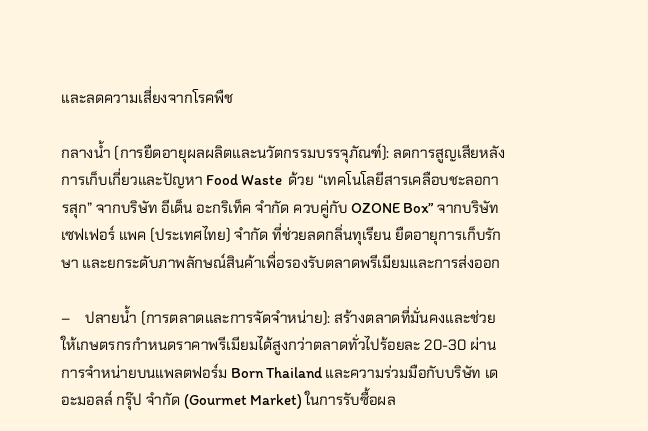และลดความเสี่ยงจากโรคพืช

กลางน้ำ (การยืดอายุผลผลิตและนวัตกรรมบรรจุภัณฑ์): ลดการสูญเสียหลังการเก็บเกี่ยวและปัญหา Food Waste  ด้วย “เทคโนโลยีสารเคลือบชะลอการสุก” จากบริษัท อีเด็น อะกริเท็ค จำกัด ควบคู่กับ OZONE Box” จากบริษัท เซฟเฟอร์ แพค (ประเทศไทย) จำกัด ที่ช่วยลดกลิ่นทุเรียน ยืดอายุการเก็บรักษา และยกระดับภาพลักษณ์สินค้าเพื่อรองรับตลาดพรีเมียมและการส่งออก

–    ปลายน้ำ (การตลาดและการจัดจำหน่าย): สร้างตลาดที่มั่นคงและช่วยให้เกษตรกรกำหนดราคาพรีเมียมได้สูงกว่าตลาดทั่วไปร้อยละ 20-30 ผ่านการจำหน่ายบนแพลตฟอร์ม Born Thailand และความร่วมมือกับบริษัท เดอะมอลล์ กรุ๊ป จำกัด (Gourmet Market) ในการรับซื้อผล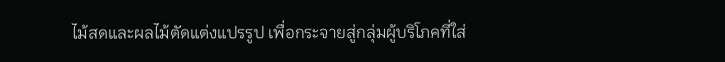ไม้สดและผลไม้ตัดแต่งแปรรูป เพื่อกระจายสู่กลุ่มผู้บริโภคที่ใส่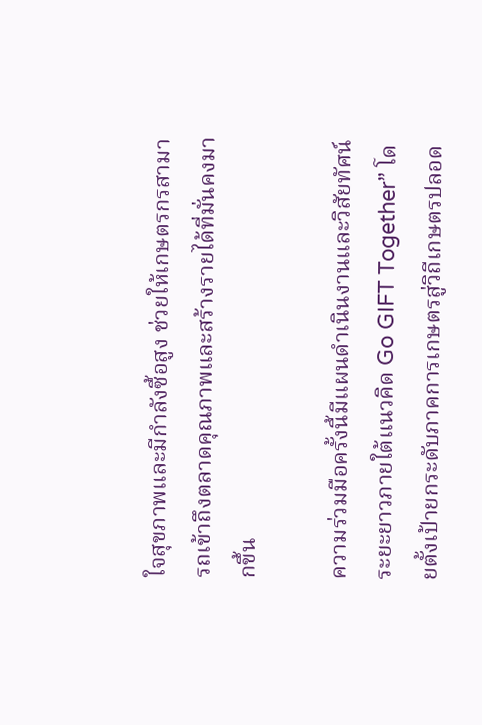ใจสุขภาพและมีกำลังซื้อสูง ช่วยให้เกษตรกรสามารถเข้าถึงตลาดคุณภาพและสร้างรายได้ที่มั่นคงมากขึ้น

ความร่วมมือครั้งนี้มีแผนดำเนินงานและวิสัยทัศน์ระยะยาวภายใต้แนวคิด Go GIFT Together” โดยตั้งเป้ายกระดับภาคการเกษตรสู่วิถีเกษตรปลอด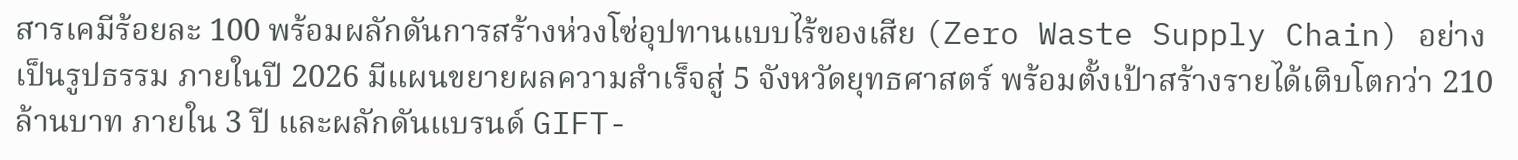สารเคมีร้อยละ 100 พร้อมผลักดันการสร้างห่วงโซ่อุปทานแบบไร้ของเสีย (Zero Waste Supply Chain) อย่างเป็นรูปธรรม ภายในปี 2026 มีแผนขยายผลความสำเร็จสู่ 5 จังหวัดยุทธศาสตร์ พร้อมตั้งเป้าสร้างรายได้เติบโตกว่า 210 ล้านบาท ภายใน 3 ปี และผลักดันแบรนด์ GIFT-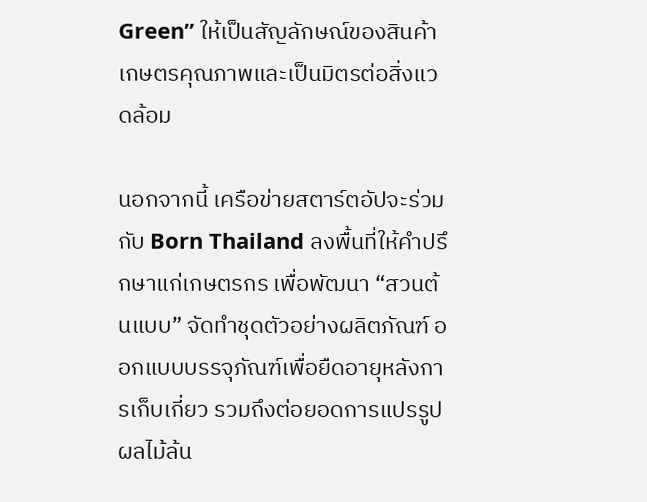Green” ให้เป็นสัญลักษณ์ของสินค้าเกษตรคุณภาพและเป็นมิตรต่อสิ่งแวดล้อม

นอกจากนี้ เครือข่ายสตาร์ตอัปจะร่วมกับ Born Thailand ลงพื้นที่ให้คำปรึกษาแก่เกษตรกร เพื่อพัฒนา “สวนต้นแบบ” จัดทำชุดตัวอย่างผลิตภัณฑ์ ออกแบบบรรจุภัณฑ์เพื่อยืดอายุหลังการเก็บเกี่ยว รวมถึงต่อยอดการแปรรูปผลไม้ล้น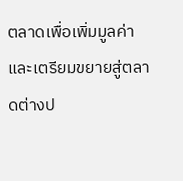ตลาดเพื่อเพิ่มมูลค่า และเตรียมขยายสู่ตลาดต่างป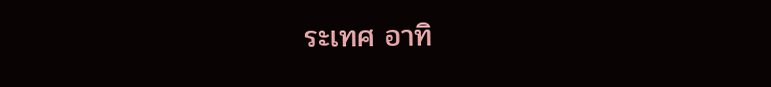ระเทศ อาทิ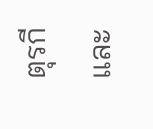ตุรกีและ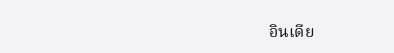อินเดีย